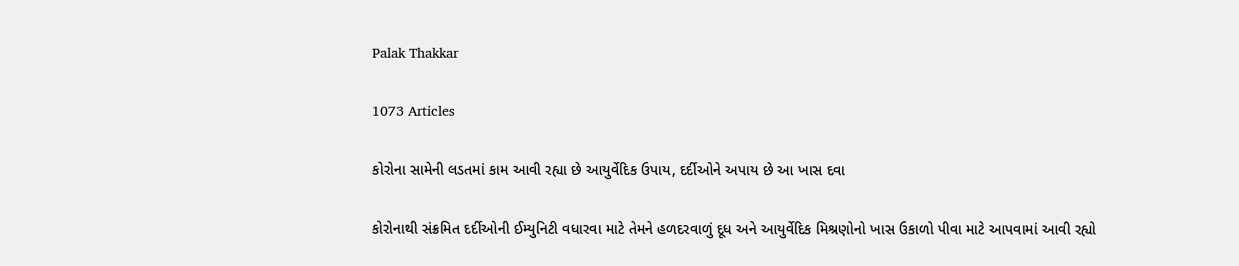Palak Thakkar

1073 Articles

કોરોના સામેની લડતમાં કામ આવી રહ્યા છે આયુર્વેદિક ઉપાય, દર્દીઓને અપાય છે આ ખાસ દવા

કોરોનાથી સંક્રમિત દર્દીઓની ઈમ્યુનિટી વધારવા માટે તેમને હળદરવાળું દૂધ અને આયુર્વેદિક મિશ્રણોનો ખાસ ઉકાળો પીવા માટે આપવામાં આવી રહ્યો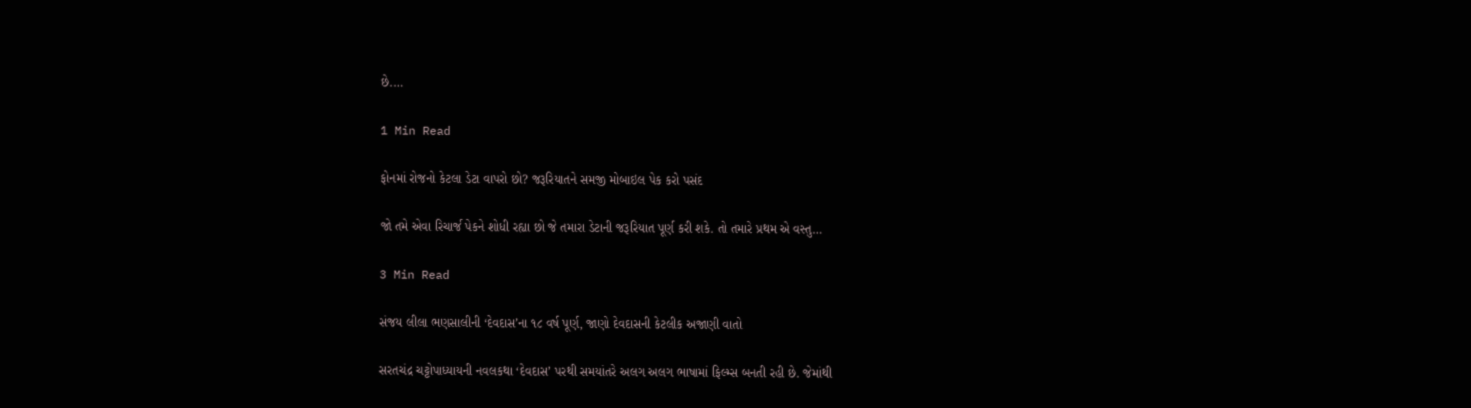છે.…

1 Min Read

ફોનમાં રોજનો કેટલા ડેટા વાપરો છો? જરૂરિયાતને સમજી મોબાઇલ પેક કરો પસંદ

જો તમે એવા રિચાર્જ પેકને શોધી રહ્યા છો જે તમારા ડેટાની જરૂરિયાત પૂર્ણ કરી શકે. તો તમારે પ્રથમ એ વસ્તુ…

3 Min Read

સંજય લીલા ભણસાલીની ‘દેવદાસ’ના ૧૮ વર્ષ પૂર્ણ, જાણો દેવદાસની કેટલીક અજાણી વાતો

સરતચંદ્ર ચટ્ટોપાધ્યાયની નવલકથા ‘દેવદાસ’ પરથી સમયાંતરે અલગ અલગ ભાષામાં ફિલ્મ્સ બનતી રહી છે. જેમાંથી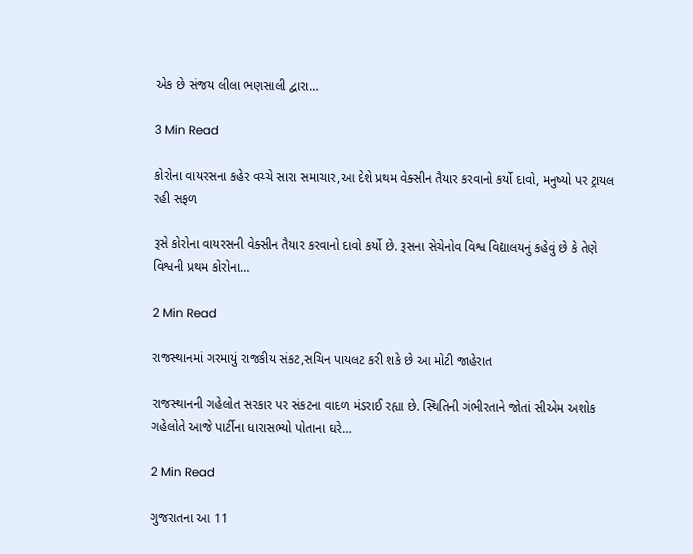એક છે સંજય લીલા ભણસાલી દ્વારા…

3 Min Read

કોરોના વાયરસના કહેર વચ્ચે સારા સમાચાર,આ દેશે પ્રથમ વેક્સીન તૈયાર કરવાનો કર્યો દાવો, મનુષ્યો પર ટ્રાયલ રહી સફળ

રૂસે કોરોના વાયરસની વેક્સીન તૈયાર કરવાનો દાવો કર્યો છે. રૂસના સેચેનોવ વિશ્વ વિદ્યાલયનું કહેવું છે કે તેણે વિશ્વની પ્રથમ કોરોના…

2 Min Read

રાજસ્થાનમાં ગરમાયું રાજકીય સંકટ,સચિન પાયલટ કરી શકે છે આ મોટી જાહેરાત

રાજસ્થાનની ગહેલોત સરકાર પર સંકટના વાદળ મંડરાઈ રહ્યા છે. સ્થિતિની ગંભીરતાને જોતાં સીએમ અશોક ગહેલોતે આજે પાર્ટીના ધારાસભ્યો પોતાના ઘરે…

2 Min Read

ગુજરાતના આ 11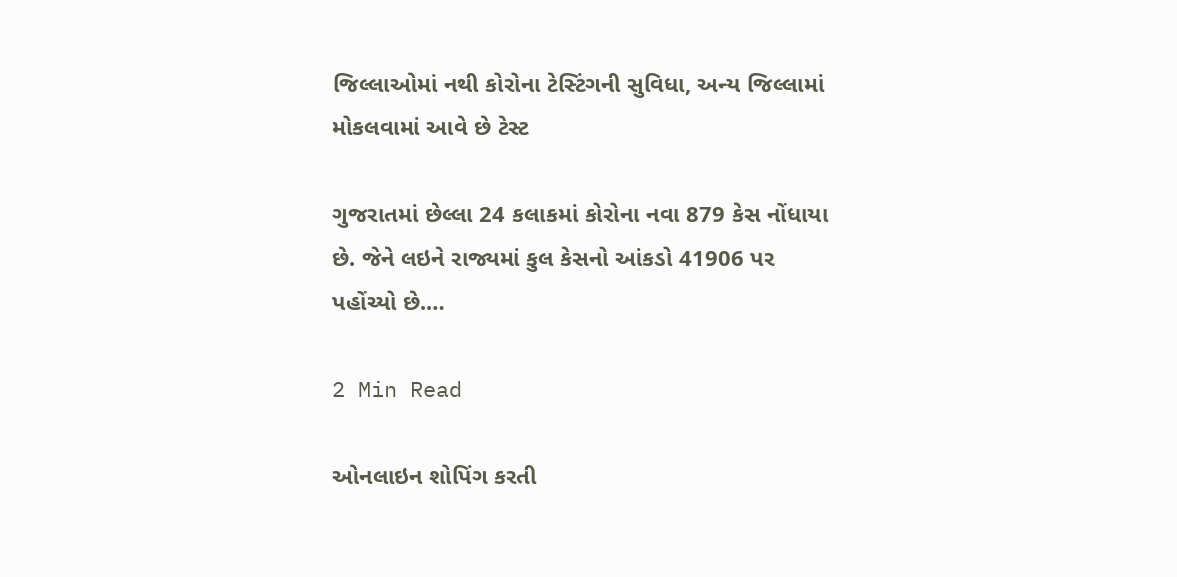જિલ્લાઓમાં નથી કોરોના ટેસ્ટિંગની સુવિધા, અન્ય જિલ્લામાં મોકલવામાં આવે છે ટેસ્ટ

ગુજરાતમાં છેલ્લા 24 કલાકમાં કોરોના નવા 879 કેસ નોંધાયા છે. જેને લઇને રાજ્યમાં કુલ કેસનો આંકડો 41906 પર પહોંચ્યો છે.…

2 Min Read

ઓનલાઇન શોપિંગ કરતી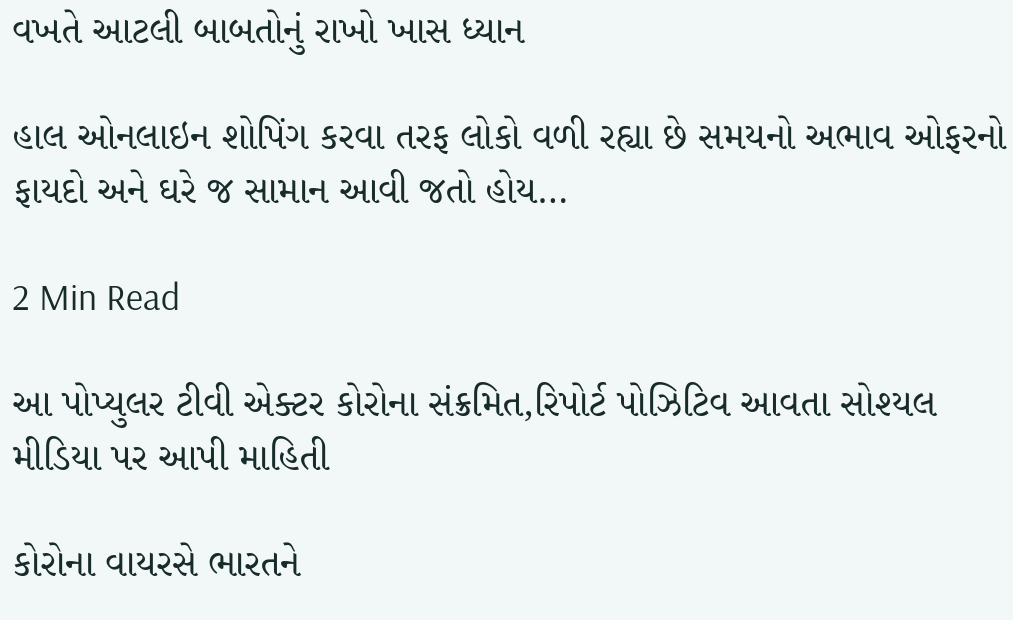વખતે આટલી બાબતોનું રાખો ખાસ ધ્યાન

હાલ ઓનલાઇન શોપિંગ કરવા તરફ લોકો વળી રહ્યા છે સમયનો અભાવ ઓફરનો ફાયદો અને ઘરે જ સામાન આવી જતો હોય…

2 Min Read

આ પોપ્યુલર ટીવી એક્ટર કોરોના સંક્રમિત,રિપોર્ટ પોઝિટિવ આવતા સોશ્યલ મીડિયા પર આપી માહિતી

કોરોના વાયરસે ભારતને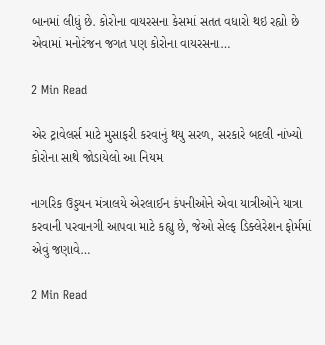બાનમાં લીધું છે. કોરોના વાયરસના કેસમાં સતત વધારો થઇ રહ્યો છે એવામાં મનોરંજન જગત પણ કોરોના વાયરસના…

2 Min Read

એર ટ્રાવેલર્સ માટે મુસાફરી કરવાનું થયુ સરળ, સરકારે બદલી નાંખ્યો કોરોના સાથે જોડાયેલો આ નિયમ

નાગરિક ઉડ્ડયન મંત્રાલયે એરલાઈન કંપનીઓને એવા યાત્રીઓને યાત્રા કરવાની પરવાનગી આપવા માટે કહ્યુ છે, જેઓ સેલ્ફ ડિક્લેરેશન ફોર્મમાં એવું જણાવે…

2 Min Read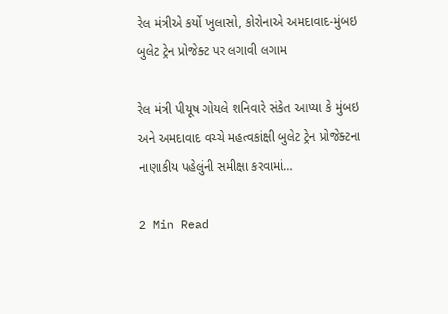રેલ મંત્રીએ કર્યો ખુલાસો, કોરોનાએ અમદાવાદ-મુંબઇ બુલેટ ટ્રેન પ્રોજેક્ટ પર લગાવી લગામ

રેલ મંત્રી પીયૂષ ગોયલે શનિવારે સંકેત આપ્યા કે મુંબઇ અને અમદાવાદ વચ્ચે મહત્વકાંક્ષી બુલેટ ટ્રેન પ્રોજેક્ટના નાણાકીય પહેલુંની સમીક્ષા કરવામાં…

2 Min Read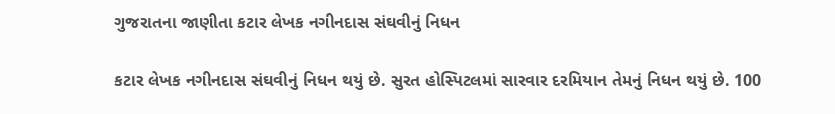ગુજરાતના જાણીતા કટાર લેખક નગીનદાસ સંઘવીનું નિધન

કટાર લેખક નગીનદાસ સંઘવીનું નિધન થયું છે. સુરત હોસ્પિટલમાં સારવાર દરમિયાન તેમનું નિધન થયું છે. 100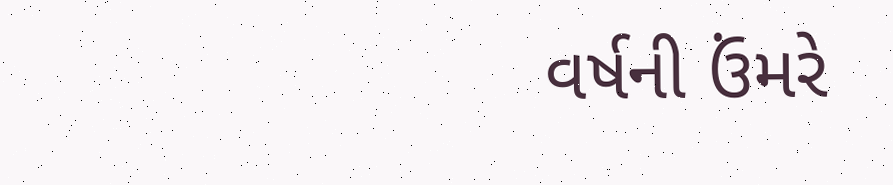વર્ષની ઉંમરે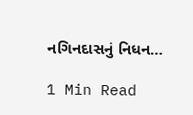નગિનદાસનું નિધન…

1 Min Read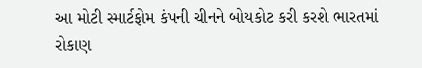આ મોટી સ્માર્ટફોમ કંપની ચીનને બોયકોટ કરી કરશે ભારતમાં રોકાણ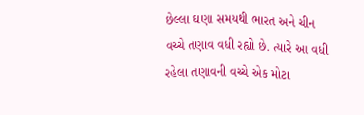છેલ્લા ઘણા સમયથી ભારત અને ચીન વચ્ચે તણાવ વધી રહ્યો છે. ત્યારે આ વધી રહેલા તણાવની વચ્ચે એક મોટા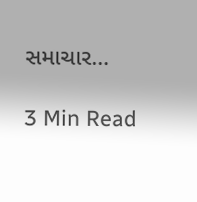સમાચાર…

3 Min Read